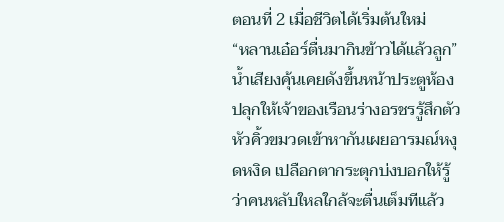ตอนที่ 2 เมื่อชีวิตได้เริ่มต้นใหม่
“หลานเอ๋อร์ตื่นมากินข้าวได้แล้วลูก”
น้ำเสียงคุ้นเคยดังขึ้นหน้าประตูห้องปลุกให้เจ้าของเรือนร่างอรชรรู้สึกตัว หัวคิ้วขมวดเข้าหากันเผยอารมณ์หงุดหงิด เปลือกตากระตุกบ่งบอกให้รู้ว่าคนหลับใหลใกล้จะตื่นเต็มทีแล้ว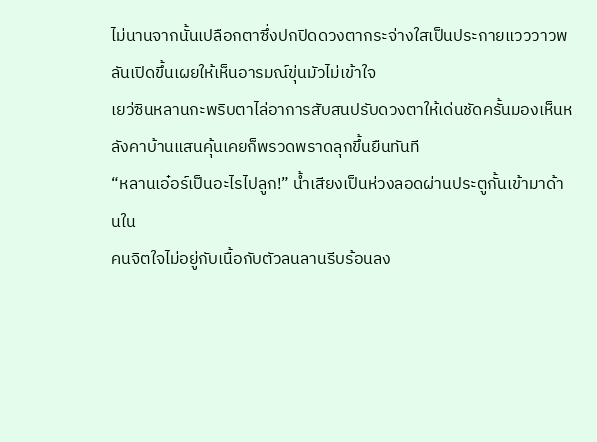ไม่นานจากนั้นเปลือกตาซึ่งปกปิดดวงตากระจ่างใสเป็นประกายแวววาวพลันเปิดขึ้นเผยให้เห็นอารมณ์ขุ่นมัวไม่เข้าใจ
เยว่ซินหลานกะพริบตาไล่อาการสับสนปรับดวงตาให้เด่นชัดครั้นมองเห็นหลังคาบ้านแสนคุ้นเคยก็พรวดพราดลุกขึ้นยืนทันที
“หลานเอ๋อร์เป็นอะไรไปลูก!” น้ำเสียงเป็นห่วงลอดผ่านประตูกั้นเข้ามาด้านใน
คนจิตใจไม่อยู่กับเนื้อกับตัวลนลานรีบร้อนลง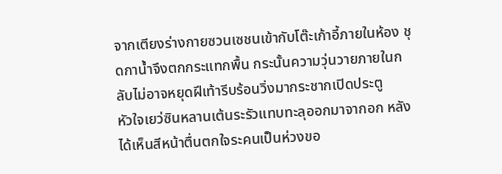จากเตียงร่างกายซวนเซชนเข้ากับโต๊ะเก้าอี้ภายในห้อง ชุดกาน้ำจึงตกกระแทกพื้น กระนั้นความวุ่นวายภายในกลับไม่อาจหยุดฝีเท้ารีบร้อนวิ่งมากระชากเปิดประตู
หัวใจเยว่ซินหลานเต้นระรัวแทบทะลุออกมาจากอก หลังได้เห็นสีหน้าตื่นตกใจระคนเป็นห่วงขอ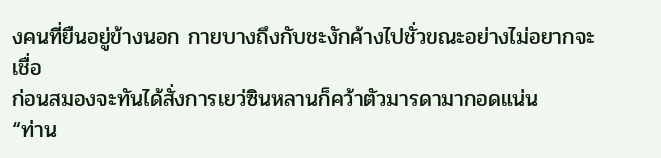งคนที่ยืนอยู่ข้างนอก กายบางถึงกับชะงักค้างไปชั่วขณะอย่างไม่อยากจะเชื่อ
ก่อนสมองจะทันได้สั่งการเยว่ซินหลานก็คว้าตัวมารดามากอดแน่น
“ท่าน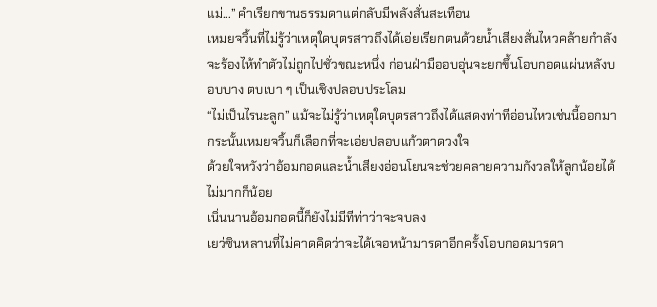แม่...” คำเรียกขานธรรมดาแต่กลับมีพลังสั่นสะเทือน
เหมยจวิ้นที่ไม่รู้ว่าเหตุใดบุตรสาวถึงได้เอ่ยเรียกตนด้วยน้ำเสียงสั่นไหวคล้ายกำลังจะร้องไห้ทำตัวไม่ถูกไปชั่วขณะหนึ่ง ก่อนฝ่ามืออบอุ่นจะยกขึ้นโอบกอดแผ่นหลังบอบบาง ตบเบา ๆ เป็นเชิงปลอบประโลม
“ไม่เป็นไรนะลูก” แม้จะไม่รู้ว่าเหตุใดบุตรสาวถึงได้แสดงท่าทีอ่อนไหวเช่นนี้ออกมา กระนั้นเหมยจวิ้นก็เลือกที่จะเอ่ยปลอบแก้วตาดวงใจ
ด้วยใจหวังว่าอ้อมกอดและน้ำเสียงอ่อนโยนจะช่วยคลายความกังวลให้ลูกน้อยได้ไม่มากก็น้อย
เนิ่นนานอ้อมกอดนี้ก็ยังไม่มีทีท่าว่าจะจบลง
เยว่ซินหลานที่ไม่คาดคิดว่าจะได้เจอหน้ามารดาอีกครั้งโอบกอดมารดา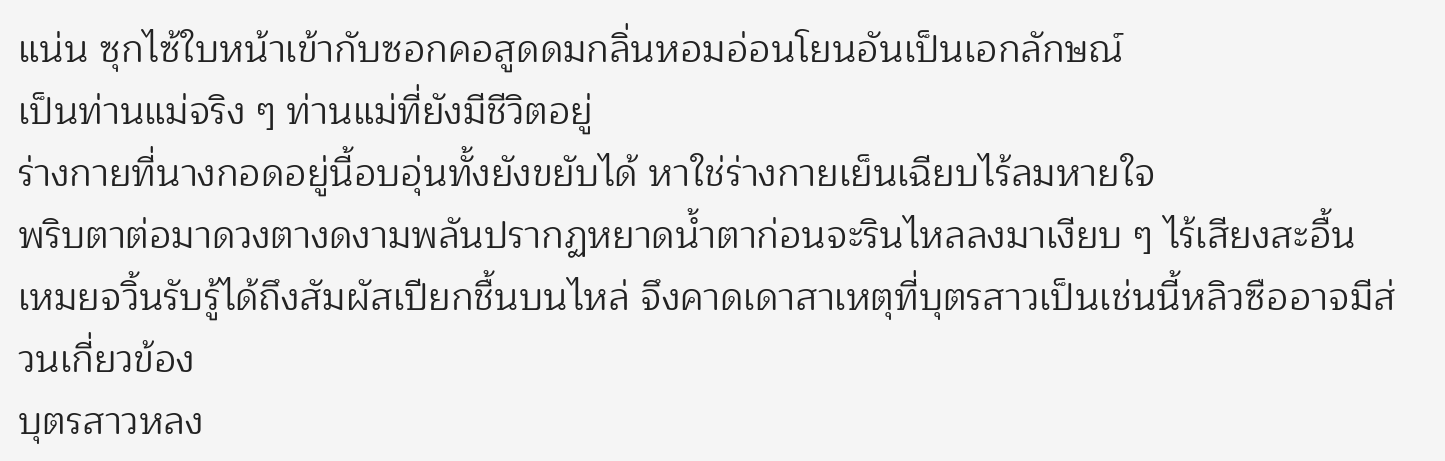แน่น ซุกไซ้ใบหน้าเข้ากับซอกคอสูดดมกลิ่นหอมอ่อนโยนอันเป็นเอกลักษณ์
เป็นท่านแม่จริง ๆ ท่านแม่ที่ยังมีชีวิตอยู่
ร่างกายที่นางกอดอยู่นี้อบอุ่นทั้งยังขยับได้ หาใช่ร่างกายเย็นเฉียบไร้ลมหายใจ
พริบตาต่อมาดวงตางดงามพลันปรากฏหยาดน้ำตาก่อนจะรินไหลลงมาเงียบ ๆ ไร้เสียงสะอื้น
เหมยจวิ้นรับรู้ได้ถึงสัมผัสเปียกชื้นบนไหล่ จึงคาดเดาสาเหตุที่บุตรสาวเป็นเช่นนี้หลิวซืออาจมีส่วนเกี่ยวข้อง
บุตรสาวหลง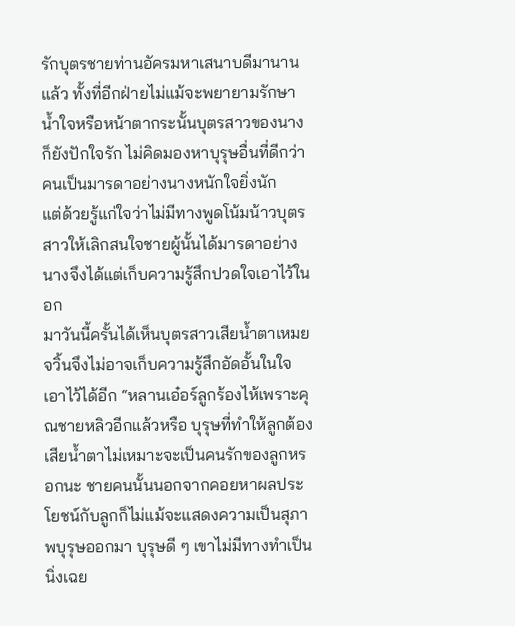รักบุตรชายท่านอัครมหาเสนาบดีมานานแล้ว ทั้งที่อีกฝ่ายไม่แม้จะพยายามรักษาน้ำใจหรือหน้าตากระนั้นบุตรสาวของนางก็ยังปักใจรัก ไม่คิดมองหาบุรุษอื่นที่ดีกว่า คนเป็นมารดาอย่างนางหนักใจยิ่งนัก
แต่ด้วยรู้แก่ใจว่าไม่มีทางพูดโน้มน้าวบุตรสาวให้เลิกสนใจชายผู้นั้นได้มารดาอย่างนางจึงได้แต่เก็บความรู้สึกปวดใจเอาไว้ในอก
มาวันนี้ครั้นได้เห็นบุตรสาวเสียน้ำตาเหมยจวิ้นจึงไม่อาจเก็บความรู้สึกอัดอั้นในใจเอาไว้ได้อีก “หลานเอ๋อร์ลูกร้องไห้เพราะคุณชายหลิวอีกแล้วหรือ บุรุษที่ทำให้ลูกต้องเสียน้ำตาไม่เหมาะจะเป็นคนรักของลูกหรอกนะ ชายคนนั้นนอกจากคอยหาผลประโยชน์กับลูกก็ไม่แม้จะแสดงความเป็นสุภาพบุรุษออกมา บุรุษดี ๆ เขาไม่มีทางทำเป็นนิ่งเฉย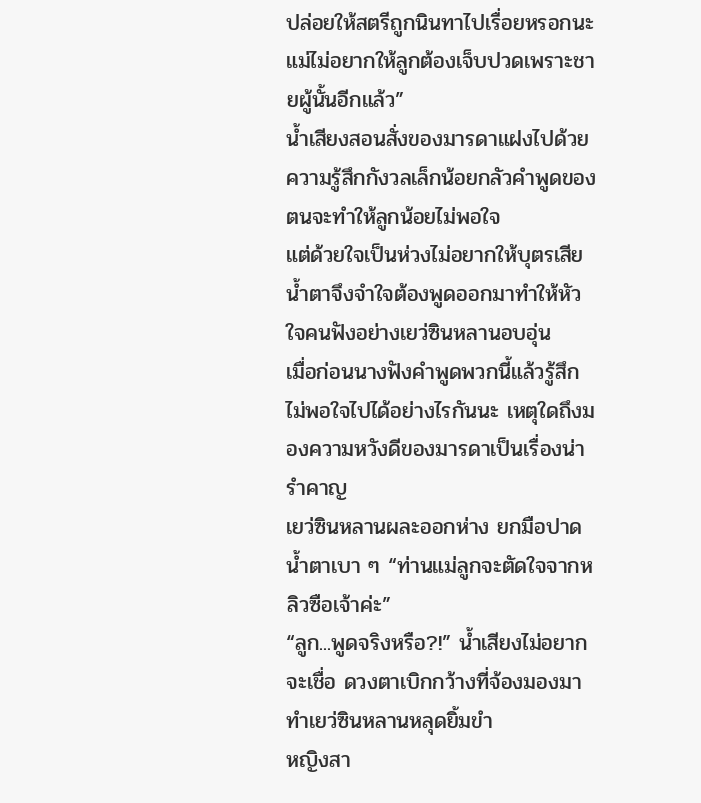ปล่อยให้สตรีถูกนินทาไปเรื่อยหรอกนะ แม่ไม่อยากให้ลูกต้องเจ็บปวดเพราะชายผู้นั้นอีกแล้ว”
น้ำเสียงสอนสั่งของมารดาแฝงไปด้วยความรู้สึกกังวลเล็กน้อยกลัวคำพูดของตนจะทำให้ลูกน้อยไม่พอใจ
แต่ด้วยใจเป็นห่วงไม่อยากให้บุตรเสียน้ำตาจึงจำใจต้องพูดออกมาทำให้หัวใจคนฟังอย่างเยว่ซินหลานอบอุ่น
เมื่อก่อนนางฟังคำพูดพวกนี้แล้วรู้สึกไม่พอใจไปได้อย่างไรกันนะ เหตุใดถึงมองความหวังดีของมารดาเป็นเรื่องน่ารำคาญ
เยว่ซินหลานผละออกห่าง ยกมือปาดน้ำตาเบา ๆ “ท่านแม่ลูกจะตัดใจจากหลิวซือเจ้าค่ะ”
“ลูก...พูดจริงหรือ?!” น้ำเสียงไม่อยากจะเชื่อ ดวงตาเบิกกว้างที่จ้องมองมาทำเยว่ซินหลานหลุดยิ้มขำ
หญิงสา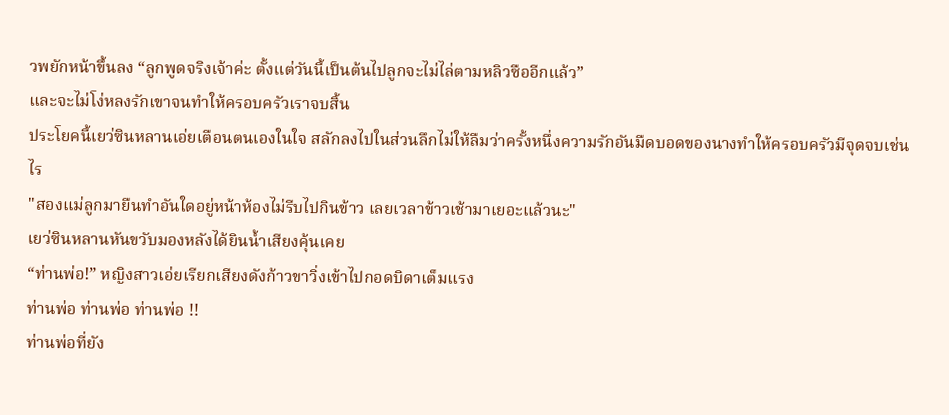วพยักหน้าขึ้นลง “ลูกพูดจริงเจ้าค่ะ ตั้งแต่วันนี้เป็นต้นไปลูกจะไม่ไล่ตามหลิวซืออีกแล้ว”
และจะไม่โง่หลงรักเขาจนทำให้ครอบครัวเราจบสิ้น
ประโยคนี้เยว่ซินหลานเอ่ยเตือนตนเองในใจ สลักลงไปในส่วนลึกไม่ให้ลืมว่าครั้งหนึ่งความรักอันมืดบอดของนางทำให้ครอบครัวมีจุดจบเช่นไร
"สองแม่ลูกมายืนทำอันใดอยู่หน้าห้องไม่รีบไปกินข้าว เลยเวลาข้าวเช้ามาเยอะแล้วนะ"
เยว่ซินหลานหันขวับมองหลังได้ยินน้ำเสียงคุ้นเคย
“ท่านพ่อ!” หญิงสาวเอ่ยเรียกเสียงดังก้าวขาวิ่งเข้าไปกอดบิดาเต็มแรง
ท่านพ่อ ท่านพ่อ ท่านพ่อ !!
ท่านพ่อที่ยัง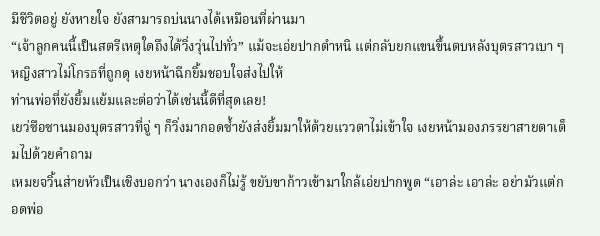มีชีวิตอยู่ ยังหายใจ ยังสามารถบ่นนางได้เหมือนที่ผ่านมา
“เจ้าลูกคนนี้เป็นสตรีเหตุใดถึงได้วิ่งวุ่นไปทั่ว” แม้จะเอ่ยปากตำหนิ แต่กลับยกแขนขึ้นตบหลังบุตรสาวเบา ๆ
หญิงสาวไม่โกรธที่ถูกดุ เงยหน้าฉีกยิ้มชอบใจส่งไปให้
ท่านพ่อที่ยังยิ้มแย้มและต่อว่าได้เช่นนี้ดีที่สุดเลย!
เยว่ซือซานมองบุตรสาวที่จู่ ๆ ก็วิ่งมากอดซ้ำยังส่งยิ้มมาให้ด้วยแววตาไม่เข้าใจ เงยหน้ามองภรรยาสายตาเต็มไปด้วยคำถาม
เหมยจวิ้นส่ายหัวเป็นเชิงบอกว่า นางเองก็ไม่รู้ ขยับขาก้าวเข้ามาใกล้เอ่ยปากพูด “เอาล่ะ เอาล่ะ อย่ามัวแต่กอดพ่อ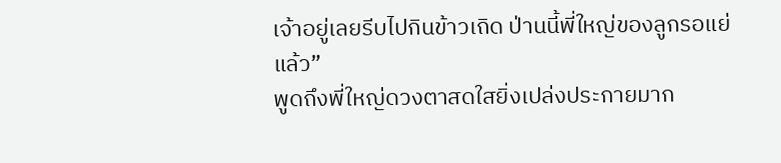เจ้าอยู่เลยรีบไปกินข้าวเถิด ป่านนี้พี่ใหญ่ของลูกรอแย่แล้ว”
พูดถึงพี่ใหญ่ดวงตาสดใสยิ่งเปล่งประกายมาก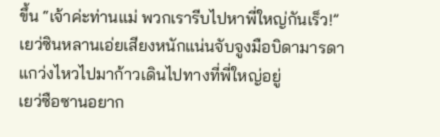ขึ้น “เจ้าค่ะท่านแม่ พวกเรารีบไปหาพี่ใหญ่กันเร็ว!”
เยว่ซินหลานเอ่ยเสียงหนักแน่นจับจูงมือบิดามารดาแกว่งไหวไปมาก้าวเดินไปทางที่พี่ใหญ่อยู่
เยว่ซือซานอยาก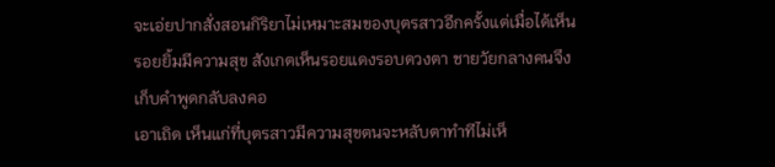จะเอ่ยปากสั่งสอนกิริยาไม่เหมาะสมของบุตรสาวอีกครั้งแต่เมื่อได้เห็นรอยยิ้มมีความสุข สังเกตเห็นรอยแดงรอบดวงตา ชายวัยกลางคนจึงเก็บคำพูดกลับลงคอ
เอาเถิด เห็นแก่ที่บุตรสาวมีความสุขตนจะหลับตาทำทีไม่เห็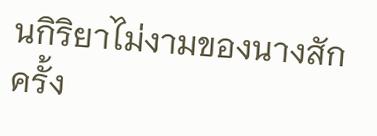นกิริยาไม่งามของนางสักครั้ง